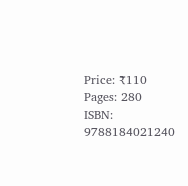Price: ₹110
Pages: 280
ISBN: 9788184021240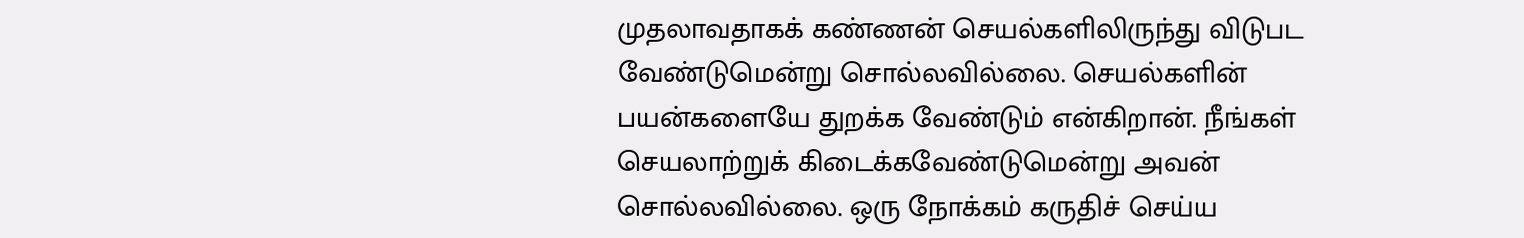முதலாவதாகக் கண்ணன் செயல்களிலிருந்து விடுபட வேண்டுமென்று சொல்லவில்லை. செயல்களின் பயன்களையே துறக்க வேண்டும் என்கிறான். நீங்கள் செயலாற்றுக் கிடைக்கவேண்டுமென்று அவன் சொல்லவில்லை. ஒரு நோக்கம் கருதிச் செய்ய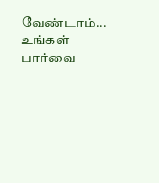வேண்டாம்... உங்கள் பார்வை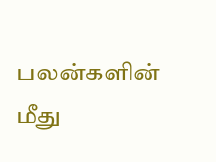பலன்களின் மீது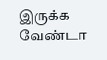இருக்க வேண்டா